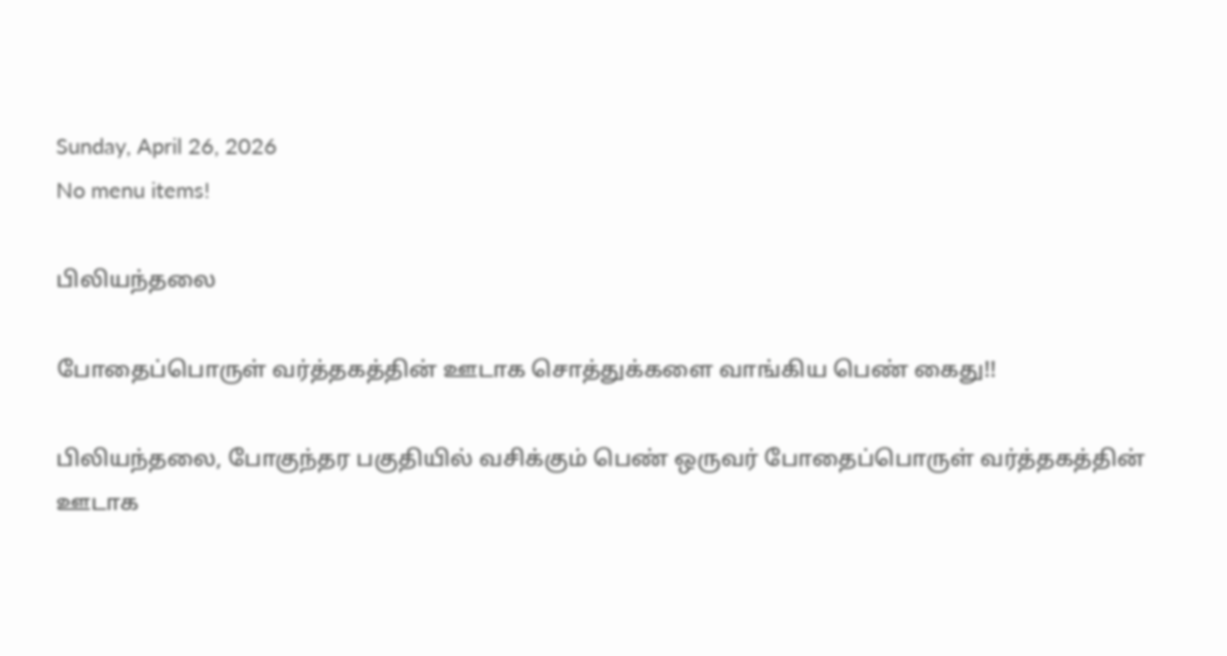Sunday, April 26, 2026
No menu items!

பிலியந்தலை

போதைப்பொருள் வர்த்தகத்தின் ஊடாக சொத்துக்களை வாங்கிய பெண் கைது!!

பிலியந்தலை, போகுந்தர பகுதியில் வசிக்கும் பெண் ஒருவர் போதைப்பொருள் வர்த்தகத்தின் ஊடாக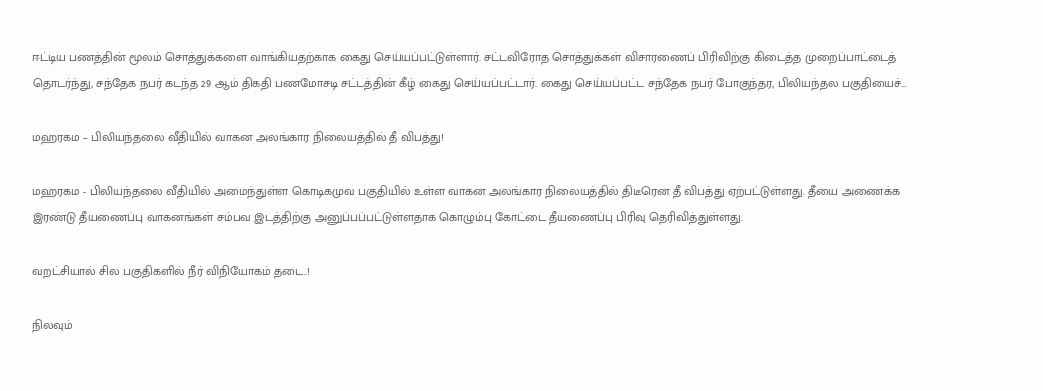ஈட்டிய பணத்தின் மூலம் சொத்துக்களை வாங்கியதற்காக கைது செய்யப்பட்டுள்ளார். சட்டவிரோத சொத்துக்கள் விசாரணைப் பிரிவிற்கு கிடைத்த முறைப்பாட்டைத் தொடர்ந்து, சந்தேக நபர் கடந்த 29 ஆம் திகதி பணமோசடி சட்டத்தின் கீழ் கைது செய்யப்பட்டார். கைது செய்யப்பட்ட சந்தேக நபர் போகுந்தர, பிலியந்தல பகுதியைச்...

மஹரகம – பிலியந்தலை வீதியில் வாகன அலங்கார நிலையத்தில் தீ விபத்து!

மஹரகம - பிலியந்தலை வீதியில் அமைந்துள்ள கொடிகமுவ பகுதியில் உள்ள வாகன அலங்கார நிலையத்தில் திடீரென தீ விபத்து ஏற்பட்டுள்ளது. தீயை அணைக்க இரண்டு தீயணைப்பு வாகனங்கள் சம்பவ இடத்திற்கு அனுப்பப்பட்டுள்ளதாக கொழும்பு கோட்டை தீயணைப்பு பிரிவு தெரிவித்துள்ளது.

வறட்சியால் சில பகுதிகளில் நீர் விநியோகம் தடை..!

நிலவும்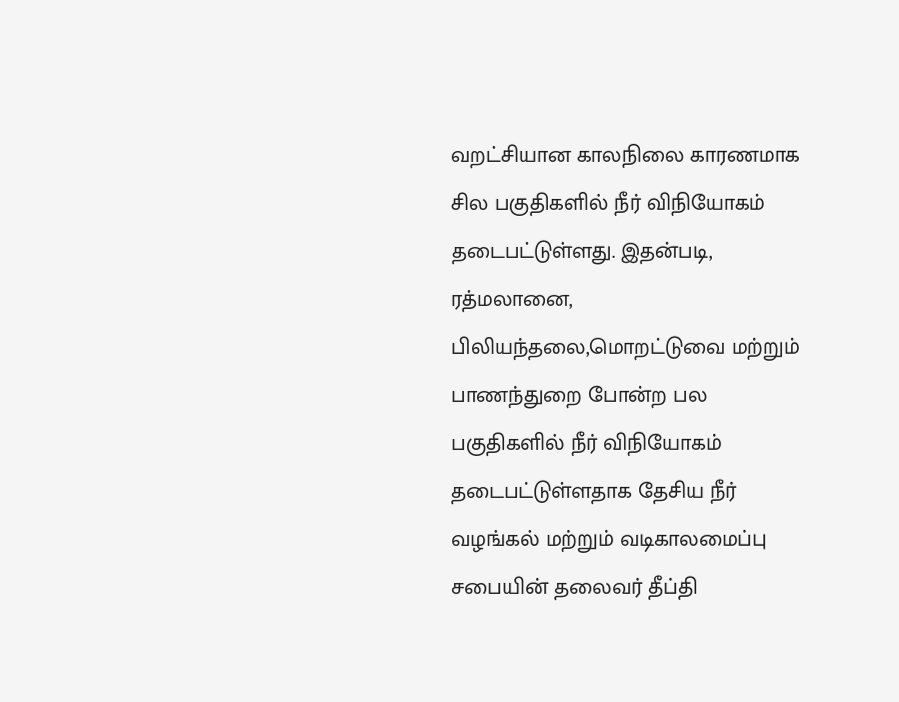வறட்சியான காலநிலை காரணமாக சில பகுதிகளில் நீர் விநியோகம் தடைபட்டுள்ளது. இதன்படி, ரத்மலானை, பிலியந்தலை,மொறட்டுவை மற்றும் பாணந்துறை போன்ற பல பகுதிகளில் நீர் விநியோகம் தடைபட்டுள்ளதாக தேசிய நீர் வழங்கல் மற்றும் வடிகாலமைப்பு சபையின் தலைவர் தீப்தி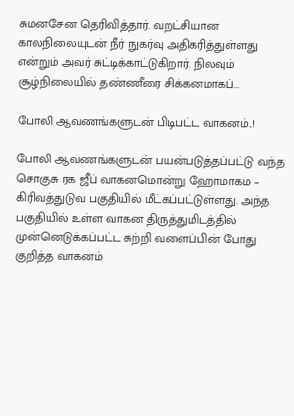சுமனசேன தெரிவித்தார். வறட்சியான காலநிலையுடன் நீர் நுகர்வு அதிகரித்துள்ளது என்றும் அவர் சுட்டிக்காட்டுகிறார். நிலவும் சூழ்நிலையில் தண்ணீரை சிக்கனமாகப்...

போலி ஆவணங்களுடன் பிடிபட்ட வாகனம்..!

போலி ஆவணங்களுடன் பயன்படுத்தப்பட்டு வந்த சொகுசு ரக ஜீப் வாகனமொன்று ஹோமாகம – கிரிவத்துடுவ பகுதியில் மீட்கப்பட்டுள்ளது. அந்த பகுதியில் உள்ள வாகன திருத்துமிடத்தில் முன்னெடுக்கப்பட்ட சுற்றி வளைப்பின் போது குறித்த வாகனம்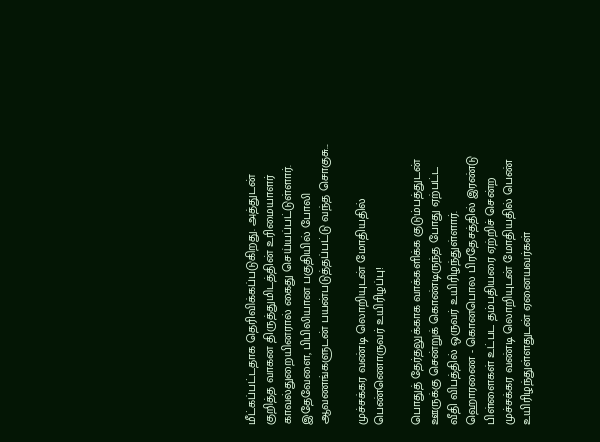மீட்கப்பட்டதாக தெரிவிக்கப்படுகிறது. அத்துடன் குறித்த வாகன திருத்துமிடத்தின் உரிமையாளர் காவல்துறையினரால் கைது செய்யப்பட்டுள்ளார். இதேவேளை, பிபிலியான பகுதியில் போலி ஆவணங்களுடன் பயன்படுத்தப்பட்டு வந்த சொகுசு...

முச்சக்கர வண்டி லொறியுடன் மோதியதில் பெண்ணொருவர் உயிரிழப்பு!

பொதுத் தேர்தலுக்காக வாக்களிக்க குடும்பத்துடன் ஊருக்கு சென்றுக் கொண்டிருந்த போது ஏற்பட்ட வீதி விபத்தில் ஒருவர் உயிரிழந்துள்ளார். ஹொரணை - கொனபொல பிரதேசத்தில் இரண்டு பிள்ளைகள் உட்பட தம்பதியரை ஏற்றிச் சென்ற முச்சக்கர வண்டி லொறியுடன் மோதியதில் பெண் உயிரிழந்துள்ளதுடன் ஏனையவர்கள்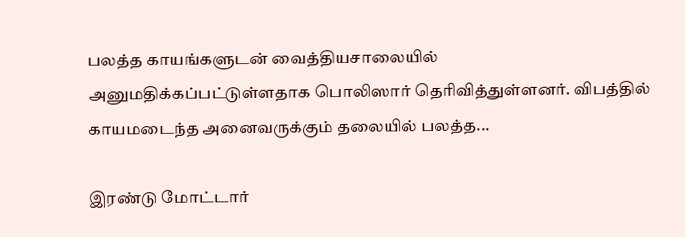பலத்த காயங்களுடன் வைத்தியசாலையில் அனுமதிக்கப்பட்டுள்ளதாக பொலிஸார் தெரிவித்துள்ளனர். விபத்தில் காயமடைந்த அனைவருக்கும் தலையில் பலத்த...

இரண்டு மோட்டார்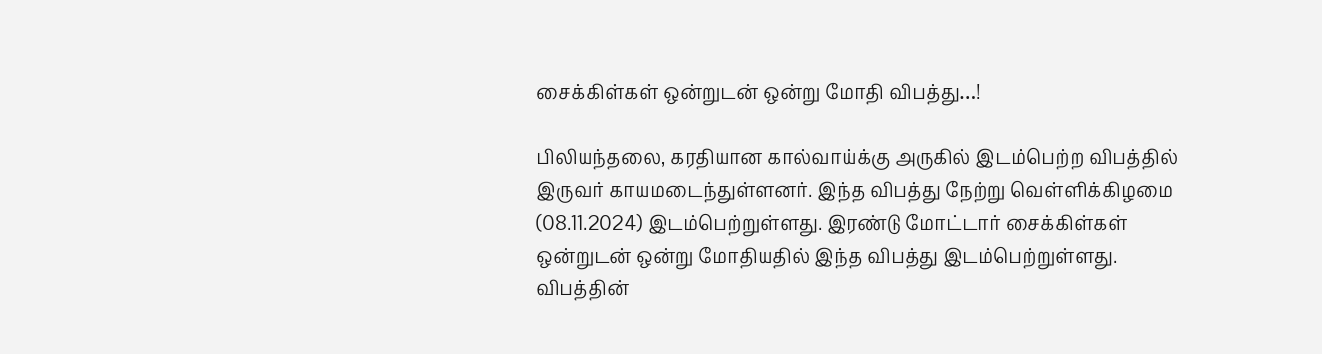சைக்கிள்கள் ஒன்றுடன் ஒன்று மோதி விபத்து…!

பிலியந்தலை, கரதியான கால்வாய்க்கு அருகில் இடம்பெற்ற விபத்தில் இருவர் காயமடைந்துள்ளனர். இந்த விபத்து நேற்று வெள்ளிக்கிழமை (08.11.2024) இடம்பெற்றுள்ளது. இரண்டு மோட்டார் சைக்கிள்கள் ஒன்றுடன் ஒன்று மோதியதில் இந்த விபத்து இடம்பெற்றுள்ளது. விபத்தின்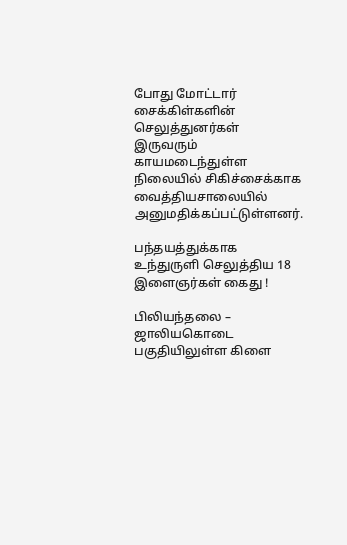போது மோட்டார் சைக்கிள்களின் செலுத்துனர்கள் இருவரும் காயமடைந்துள்ள நிலையில் சிகிச்சைக்காக வைத்தியசாலையில் அனுமதிக்கப்பட்டுள்ளனர்.

பந்தயத்துக்காக உந்துருளி செலுத்திய 18 இளைஞர்கள் கைது !

பிலியந்தலை – ஜாலியகொடை பகுதியிலுள்ள கிளை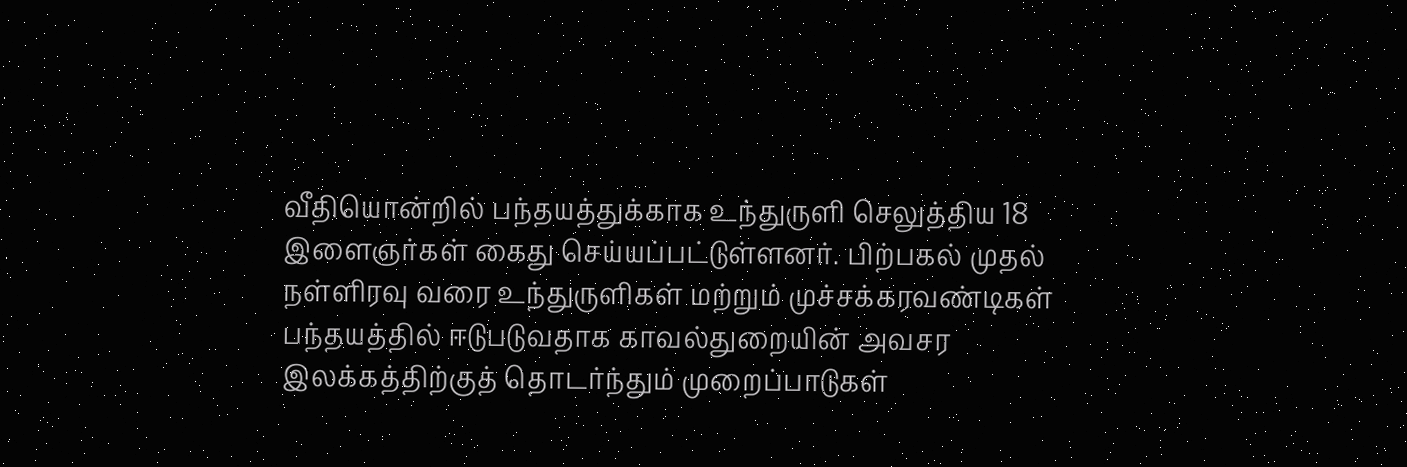வீதியொன்றில் பந்தயத்துக்காக உந்துருளி செலுத்திய 18 இளைஞர்கள் கைது செய்யப்பட்டுள்ளனர். பிற்பகல் முதல் நள்ளிரவு வரை உந்துருளிகள் மற்றும் முச்சக்கரவண்டிகள் பந்தயத்தில் ஈடுபடுவதாக காவல்துறையின் அவசர இலக்கத்திற்குத் தொடர்ந்தும் முறைப்பாடுகள்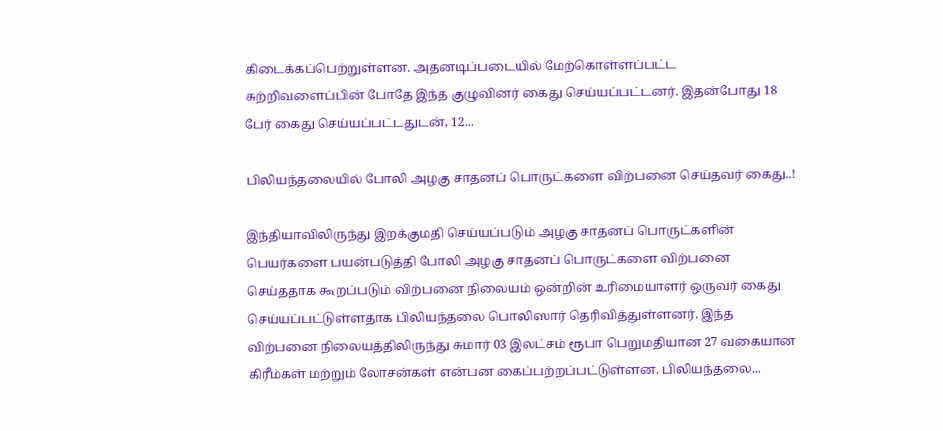கிடைக்கப்பெற்றுள்ளன. அதனடிப்படையில் மேற்கொள்ளப்பட்ட சுற்றிவளைப்பின் போதே இந்த குழுவினர் கைது செய்யப்பட்டனர். இதன்போது 18 பேர் கைது செய்யப்பட்டதுடன், 12...

பிலியந்தலையில் போலி அழகு சாதனப் பொருட்களை விற்பனை செய்தவர் கைது..!

இந்தியாவிலிருந்து இறக்குமதி செய்யப்படும் அழகு சாதனப் பொருட்களின் பெயர்களை பயன்படுத்தி போலி அழகு சாதனப் பொருட்களை விற்பனை செய்ததாக கூறப்படும் விற்பனை நிலையம் ஒன்றின் உரிமையாளர் ஒருவர் கைது செய்யப்பட்டுள்ளதாக பிலியந்தலை பொலிஸார் தெரிவித்துள்ளனர். இந்த விற்பனை நிலையத்திலிருந்து சுமார் 03 இலட்சம் ரூபா பெறுமதியான 27 வகையான கிரீம்கள் மற்றும் லோசன்கள் என்பன கைப்பற்றப்பட்டுள்ளன. பிலியந்தலை...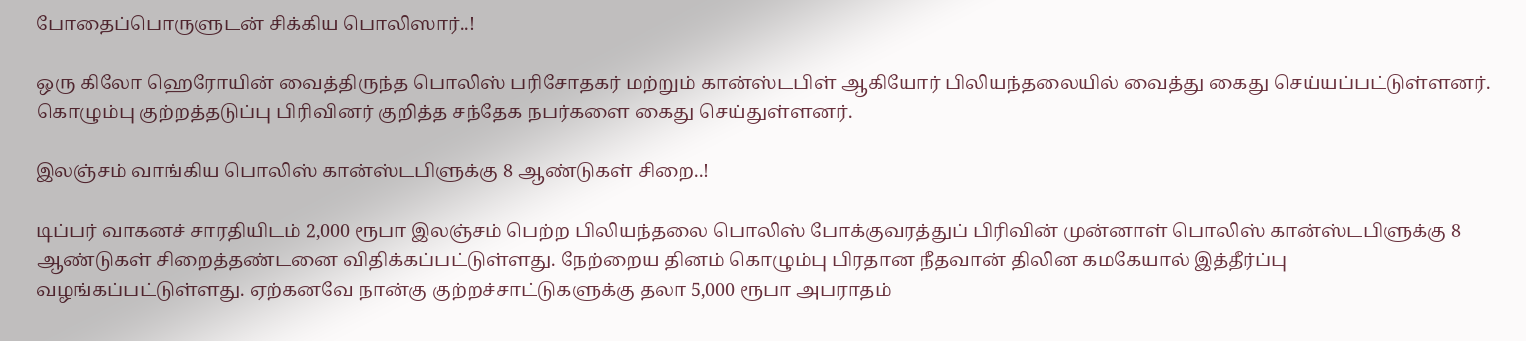போதைப்பொருளுடன் சிக்கிய பொலிஸார்..!

ஒரு கிலோ ஹெரோயின் வைத்திருந்த பொலிஸ் பரிசோதகர் மற்றும் கான்ஸ்டபிள் ஆகியோர் பிலியந்தலையில் வைத்து கைது செய்யப்பட்டுள்ளனர். கொழும்பு குற்றத்தடுப்பு பிரிவினர் குறித்த சந்தேக நபர்களை கைது செய்துள்ளனர்.

இலஞ்சம் வாங்கிய பொலிஸ் கான்ஸ்டபிளுக்கு 8 ஆண்டுகள் சிறை..!

டிப்பர் வாகனச் சாரதியிடம் 2,000 ரூபா இலஞ்சம் பெற்ற பிலியந்தலை பொலிஸ் போக்குவரத்துப் பிரிவின் முன்னாள் பொலிஸ் கான்ஸ்டபிளுக்கு 8 ஆண்டுகள் சிறைத்தண்டனை விதிக்கப்பட்டுள்ளது. நேற்றைய தினம் கொழும்பு பிரதான நீதவான் திலின கமகேயால் இத்தீர்ப்பு வழங்கப்பட்டுள்ளது. ஏற்கனவே நான்கு குற்றச்சாட்டுகளுக்கு தலா 5,000 ரூபா அபராதம்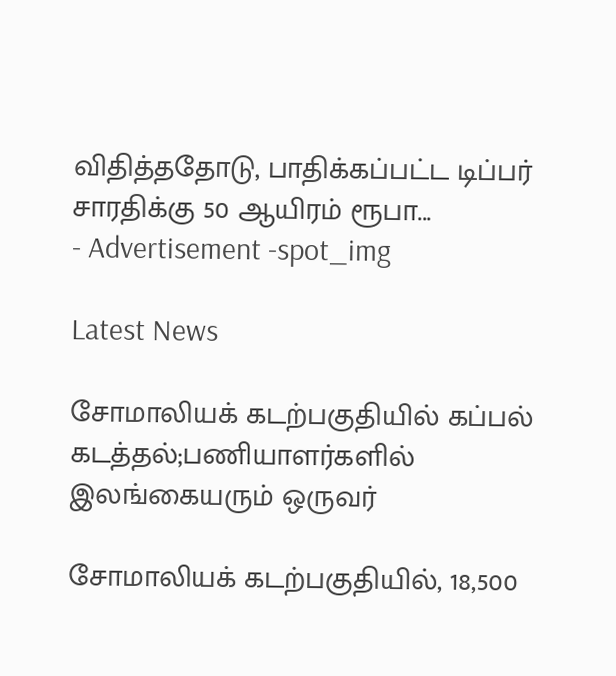விதித்ததோடு, பாதிக்கப்பட்ட டிப்பர் சாரதிக்கு 50 ஆயிரம் ரூபா...
- Advertisement -spot_img

Latest News

சோமாலியக் கடற்பகுதியில் கப்பல் கடத்தல்;பணியாளர்களில் இலங்கையரும் ஒருவர்

சோமாலியக் கடற்பகுதியில், 18,500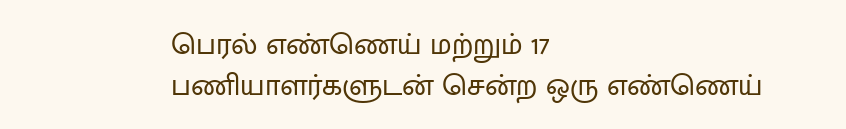பெரல் எண்ணெய் மற்றும் 17 பணியாளர்களுடன் சென்ற ஒரு எண்ணெய்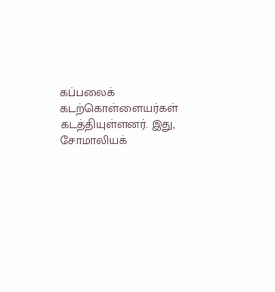கப்பலைக் கடற்கொள்ளையர்கள் கடத்தியுள்ளனர். இது, சோமாலியக்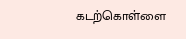கடற்கொள்ளை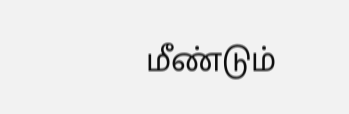மீண்டும்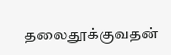தலைதூக்குவதன்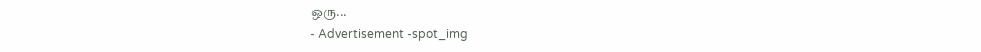ஒரு...
- Advertisement -spot_img